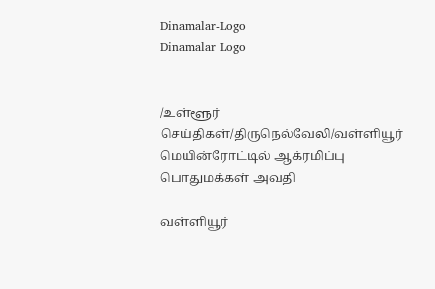Dinamalar-Logo
Dinamalar Logo


/உள்ளூர் செய்திகள்/திருநெல்வேலி/வள்ளியூர் மெயின்ரோட்டில் ஆக்ரமிப்பு பொதுமக்கள் அவதி

வள்ளியூர்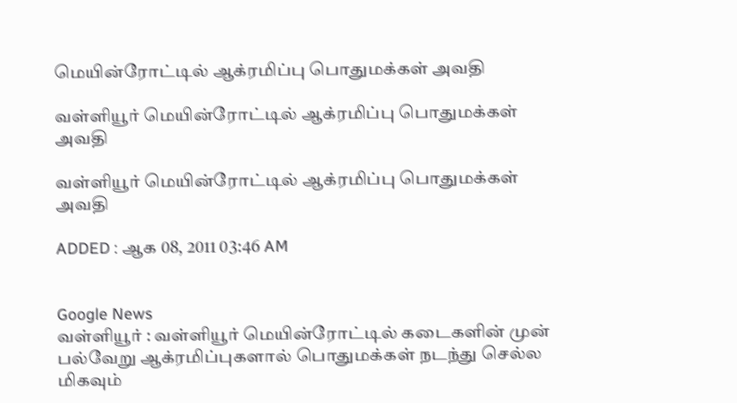மெயின்ரோட்டில் ஆக்ரமிப்பு பொதுமக்கள் அவதி

வள்ளியூர் மெயின்ரோட்டில் ஆக்ரமிப்பு பொதுமக்கள் அவதி

வள்ளியூர் மெயின்ரோட்டில் ஆக்ரமிப்பு பொதுமக்கள் அவதி

ADDED : ஆக 08, 2011 03:46 AM


Google News
வள்ளியூர் : வள்ளியூர் மெயின்ரோட்டில் கடைகளின் முன் பல்வேறு ஆக்ரமிப்புகளால் பொதுமக்கள் நடந்து செல்ல மிகவும்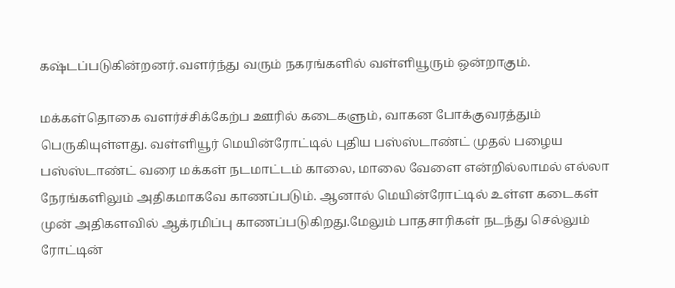கஷ்டப்படுகின்றனர்.வளர்ந்து வரும் நகரங்களில் வள்ளியூரும் ஒன்றாகும்.

மக்கள்தொகை வளர்ச்சிக்கேற்ப ஊரில் கடைகளும், வாகன போக்குவரத்தும் பெருகியுள்ளது. வள்ளியூர் மெயின்ரோட்டில் புதிய பஸ்ஸ்டாண்ட் முதல் பழைய பஸ்ஸ்டாண்ட் வரை மக்கள் நடமாட்டம் காலை, மாலை வேளை என்றில்லாமல் எல்லா நேரங்களிலும் அதிகமாகவே காணப்படும். ஆனால் மெயின்ரோட்டில் உள்ள கடைகள் முன் அதிகளவில் ஆக்ரமிப்பு காணப்படுகிறது.மேலும் பாதசாரிகள் நடந்து செல்லும் ரோட்டின்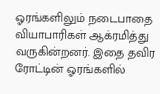ஓரங்களிலும் நடைபாதை வியாபாரிகள் ஆக்ரமித்து வருகின்றனர். இதை தவிர ரோட்டின் ஓரங்களில்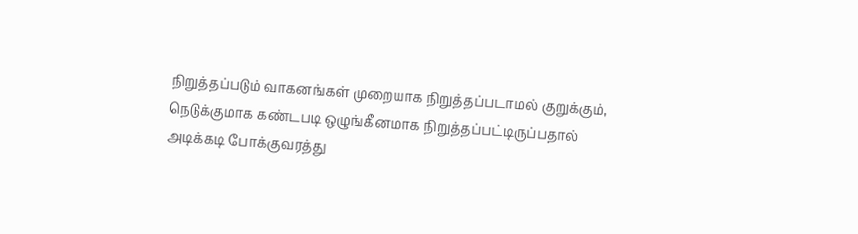நிறுத்தப்படும் வாகனங்கள் முறையாக நிறுத்தப்படாமல் குறுக்கும், நெடுக்குமாக கண்டபடி ஒழுங்கீனமாக நிறுத்தப்பட்டிருப்பதால் அடிக்கடி போக்குவரத்து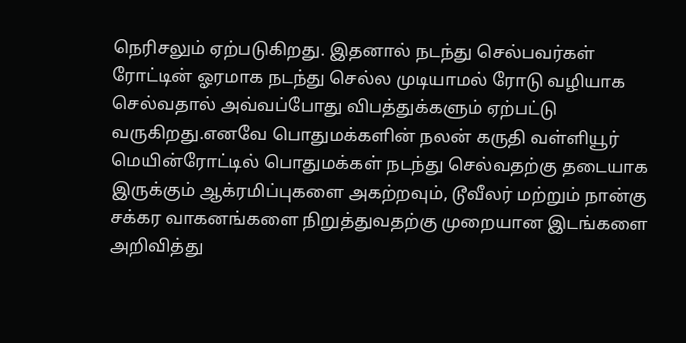நெரிசலும் ஏற்படுகிறது. இதனால் நடந்து செல்பவர்கள் ரோட்டின் ஓரமாக நடந்து செல்ல முடியாமல் ரோடு வழியாக செல்வதால் அவ்வப்போது விபத்துக்களும் ஏற்பட்டு வருகிறது.எனவே பொதுமக்களின் நலன் கருதி வள்ளியூர் மெயின்ரோட்டில் பொதுமக்கள் நடந்து செல்வதற்கு தடையாக இருக்கும் ஆக்ரமிப்புகளை அகற்றவும், டூவீலர் மற்றும் நான்கு சக்கர வாகனங்களை நிறுத்துவதற்கு முறையான இடங்களை அறிவித்து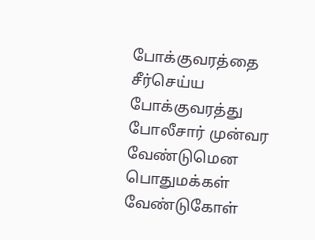போக்குவரத்தை சீர்செய்ய போக்குவரத்து போலீசார் முன்வர வேண்டுமென பொதுமக்கள் வேண்டுகோள்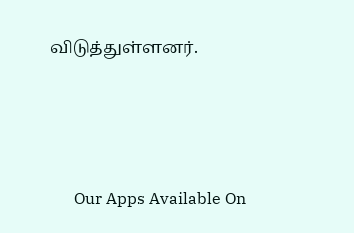விடுத்துள்ளனர்.





      Our Apps Available On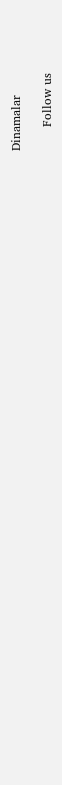Dinamalar

      Follow us